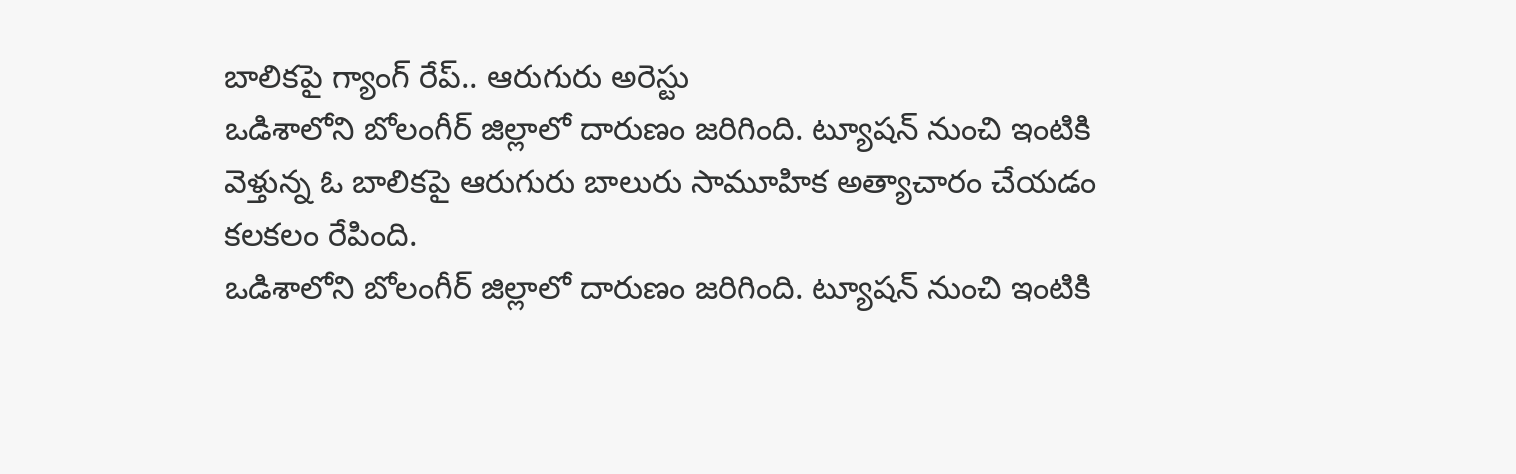బాలికపై గ్యాంగ్ రేప్.. ఆరుగురు అరెస్టు
ఒడిశాలోని బోలంగీర్ జిల్లాలో దారుణం జరిగింది. ట్యూషన్ నుంచి ఇంటికి వెళ్తున్న ఓ బాలికపై ఆరుగురు బాలురు సామూహిక అత్యాచారం చేయడం కలకలం రేపింది.
ఒడిశాలోని బోలంగీర్ జిల్లాలో దారుణం జరిగింది. ట్యూషన్ నుంచి ఇంటికి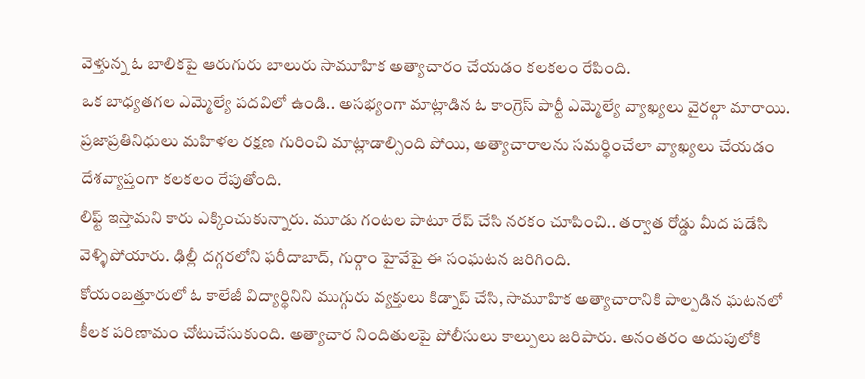వెళ్తున్న ఓ బాలికపై ఆరుగురు బాలురు సామూహిక అత్యాచారం చేయడం కలకలం రేపింది.
ఒక బాధ్యతగల ఎమ్మెల్యే పదవిలో ఉండి.. అసభ్యంగా మాట్లాడిన ఓ కాంగ్రెస్ పార్టీ ఎమ్మెల్యే వ్యాఖ్యలు వైరల్గా మారాయి. ప్రజాప్రతినిధులు మహిళల రక్షణ గురించి మాట్లాడాల్సింది పోయి, అత్యాచారాలను సమర్థించేలా వ్యాఖ్యలు చేయడం దేశవ్యాప్తంగా కలకలం రేపుతోంది.
లిఫ్ట్ ఇస్తామని కారు ఎక్కించుకున్నారు. మూడు గంటల పాటూ రేప్ చేసి నరకం చూపించి.. తర్వాత రోడ్డు మీద పడేసి వెళ్ళిపోయారు. ఢిల్లీ దగ్గరలోని ఫరీదాబాద్, గుర్గాం హైవేపై ఈ సంఘటన జరిగింది.
కోయంబత్తూరులో ఓ కాలేజీ విద్యార్థినిని ముగ్గురు వ్యక్తులు కిడ్నాప్ చేసి, సామూహిక అత్యాచారానికి పాల్పడిన ఘటనలో కీలక పరిణామం చోటుచేసుకుంది. అత్యాచార నిందితులపై పోలీసులు కాల్పులు జరిపారు. అనంతరం అదుపులోకి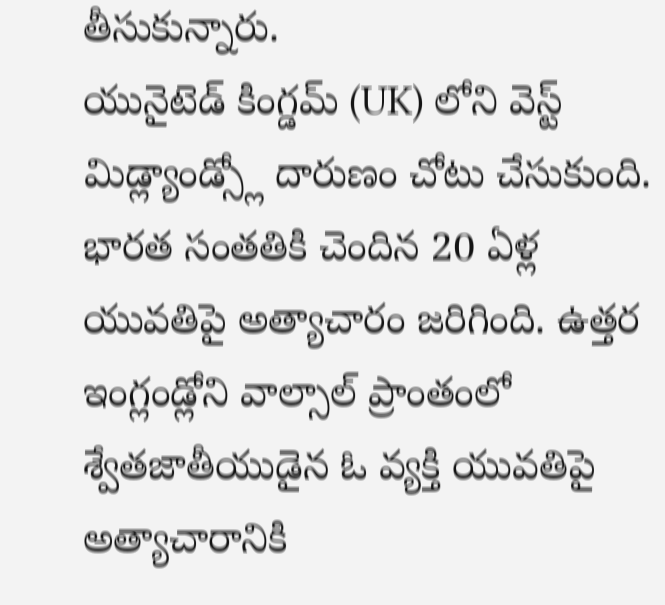తీసుకున్నారు.
యునైటెడ్ కింగ్డమ్ (UK) లోని వెస్ట్ మిడ్ల్యాండ్స్లో దారుణం చోటు చేసుకుంది. భారత సంతతికి చెందిన 20 ఏళ్ల యువతిపై అత్యాచారం జరిగింది. ఉత్తర ఇంగ్లండ్లోని వాల్సాల్ ప్రాంతంలో శ్వేతజాతీయుడైన ఓ వ్యక్తి యువతిపై అత్యాచారానికి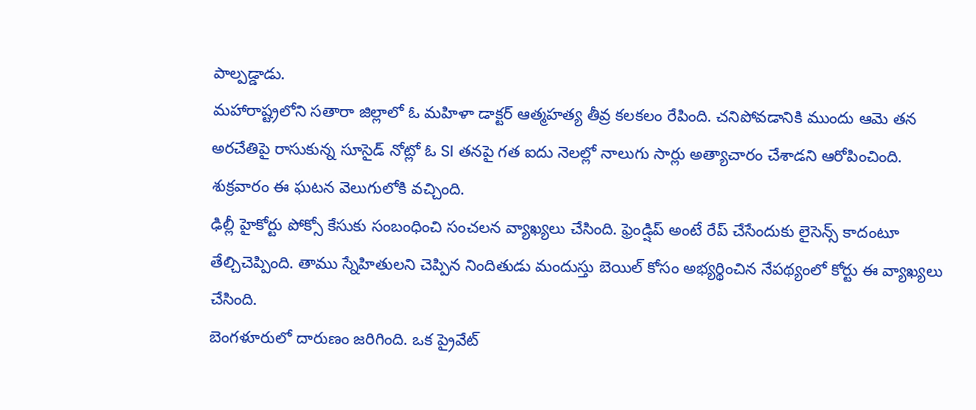పాల్పడ్డాడు.
మహారాష్ట్రలోని సతారా జిల్లాలో ఓ మహిళా డాక్టర్ ఆత్మహత్య తీవ్ర కలకలం రేపింది. చనిపోవడానికి ముందు ఆమె తన అరచేతిపై రాసుకున్న సూసైడ్ నోట్లో ఓ SI తనపై గత ఐదు నెలల్లో నాలుగు సార్లు అత్యాచారం చేశాడని ఆరోపించింది. శుక్రవారం ఈ ఘటన వెలుగులోకి వచ్చింది.
ఢిల్లీ హైకోర్టు పోక్సో కేసుకు సంబంధించి సంచలన వ్యాఖ్యలు చేసింది. ఫ్రెండ్షిప్ అంటే రేప్ చేసేందుకు లైసెన్స్ కాదంటూ తేల్చిచెప్పింది. తాము స్నేహితులని చెప్పిన నిందితుడు మందుస్తు బెయిల్ కోసం అభ్యర్థించిన నేపథ్యంలో కోర్టు ఈ వ్యాఖ్యలు చేసింది.
బెంగళూరులో దారుణం జరిగింది. ఒక ప్రైవేట్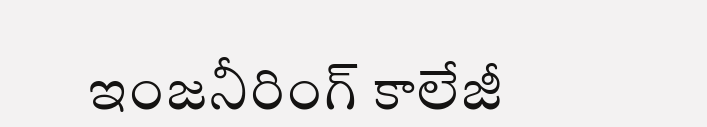ఇంజనీరింగ్ కాలేజీ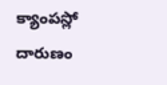క్యాంపస్లో దారుణం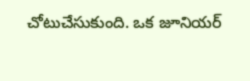చోటుచేసుకుంది. ఒక జూనియర్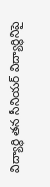విద్యార్థి తన సీనియర్ విద్యార్థినిపై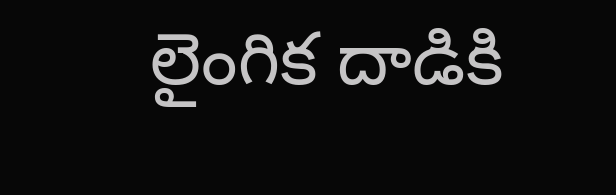లైంగిక దాడికి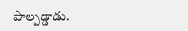పాల్పడ్డాడు.